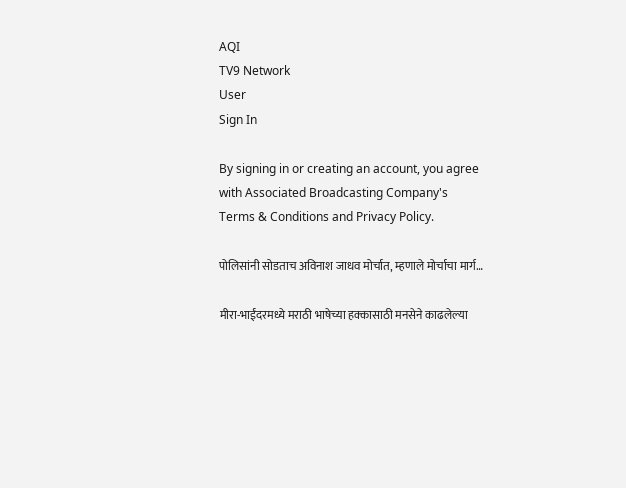AQI
TV9 Network
User
Sign In

By signing in or creating an account, you agree with Associated Broadcasting Company's Terms & Conditions and Privacy Policy.

पोलिसांनी सोडताच अविनाश जाधव मोर्चात, म्हणाले मोर्चाचा मार्ग…

मीरा-भाईंदरमध्ये मराठी भाषेच्या हक्कासाठी मनसेने काढलेल्या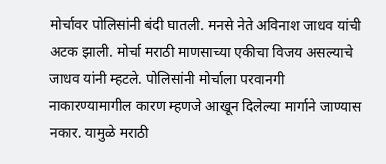मोर्चावर पोलिसांनी बंदी घातली. मनसे नेते अविनाश जाधव यांची अटक झाली. मोर्चा मराठी माणसाच्या एकीचा विजय असल्याचे जाधव यांनी म्हटले. पोलिसांनी मोर्चाला परवानगी नाकारण्यामागील कारण म्हणजे आखून दिलेल्या मार्गाने जाण्यास नकार. यामुळे मराठी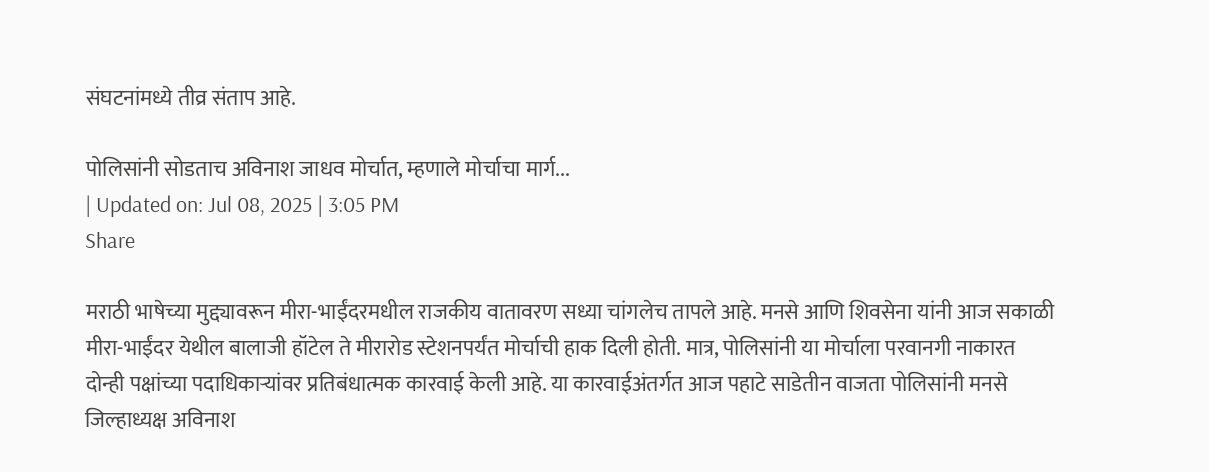संघटनांमध्ये तीव्र संताप आहे.

पोलिसांनी सोडताच अविनाश जाधव मोर्चात, म्हणाले मोर्चाचा मार्ग...
| Updated on: Jul 08, 2025 | 3:05 PM
Share

मराठी भाषेच्या मुद्द्यावरून मीरा-भाईंदरमधील राजकीय वातावरण सध्या चांगलेच तापले आहे. मनसे आणि शिवसेना यांनी आज सकाळी मीरा-भाईंदर येथील बालाजी हॉटेल ते मीरारोड स्टेशनपर्यंत मोर्चाची हाक दिली होती. मात्र, पोलिसांनी या मोर्चाला परवानगी नाकारत दोन्ही पक्षांच्या पदाधिकाऱ्यांवर प्रतिबंधात्मक कारवाई केली आहे. या कारवाईअंतर्गत आज पहाटे साडेतीन वाजता पोलिसांनी मनसे जिल्हाध्यक्ष अविनाश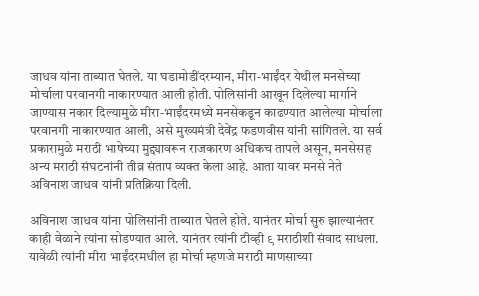जाधव यांना ताब्यात घेतले. या घडामोडींदरम्यान, मीरा-भाईंदर येथील मनसेच्या मोर्चाला परवानगी नाकारण्यात आली होती. पोलिसांनी आखून दिलेल्या मार्गाने जाण्यास नकार दिल्यामुळे मीरा-भाईंदरमध्ये मनसेकडून काढण्यात आलेल्या मोर्चाला परवानगी नाकारण्यात आली, असे मुख्यमंत्री देवेंद्र फडणवीस यांनी सांगितले. या सर्व प्रकारामुळे मराठी भाषेच्या मुद्द्यावरून राजकारण अधिकच तापले असून, मनसेसह अन्य मराठी संघटनांनी तीव्र संताप व्यक्त केला आहे. आता यावर मनसे नेते अविनाश जाधव यांनी प्रतिक्रिया दिली.

अविनाश जाधव यांना पोलिसांनी ताब्यात घेतले होते. यानंतर मोर्चा सुरु झाल्यानंतर काही वेळाने त्यांना सोडण्यात आले. यानंतर त्यांनी टीव्ही ९ मराठीशी संवाद साधला. यावेळी त्यांनी मीरा भाईंदरमधील हा मोर्चा म्हणजे मराठी माणसाच्या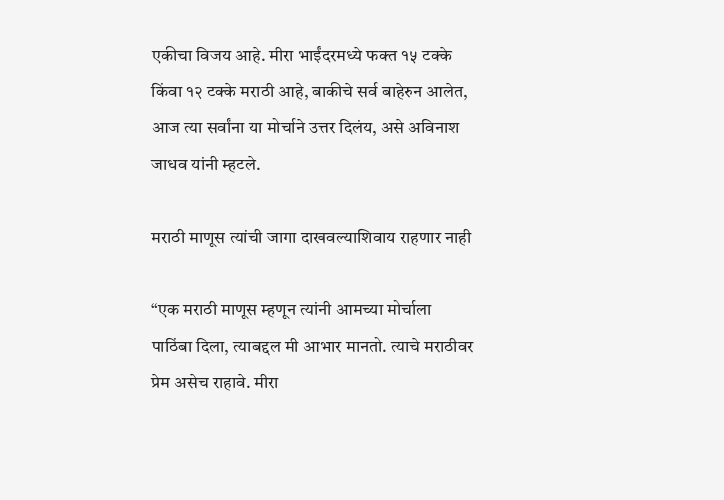एकीचा विजय आहे. मीरा भाईंदरमध्ये फक्त १५ टक्के किंवा १२ टक्के मराठी आहे, बाकीचे सर्व बाहेरुन आलेत, आज त्या सर्वांना या मोर्चाने उत्तर दिलंय, असे अविनाश जाधव यांनी म्हटले.

मराठी माणूस त्यांची जागा दाखवल्याशिवाय राहणार नाही

“एक मराठी माणूस म्हणून त्यांनी आमच्या मोर्चाला पाठिंबा दिला, त्याबद्दल मी आभार मानतो. त्याचे मराठीवर प्रेम असेच राहावे. मीरा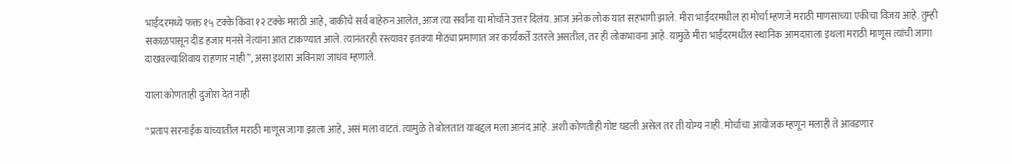भाईंदरमध्ये फक्त १५ टक्के किंवा १२ टक्के मराठी आहे, बाकीचे सर्व बाहेरुन आलेत, आज त्या सर्वांना या मोर्चाने उत्तर दिलंय. आज अनेक लोक यात सहभागी झाले. मीरा भाईंदरमधील हा मोर्चा म्हणजे मराठी माणसाच्या एकीचा विजय आहे. तुम्ही सकाळपासून दीड हजार मनसे नेत्यांना आत टाकण्यात आले. त्यानंतरही रस्त्यावर इतक्या मोठ्या प्रमाणात जर कार्यकर्ते उतरले असतील, तर ही लोकभावना आहे. यामुळे मीरा भाईंदरमधील स्थानिक आमदाराला इथला मराठी माणूस त्यांची जागा दाखवल्याशिवाय राहणार नाही”, असा इशारा अविनाश जाधव म्हणाले.

याला कोणताही दुजोरा देत नाही

“प्रताप सरनाईक यांच्यातील मराठी माणूस जागा झाला आहे, असं मला वाटतं. त्यामुळे ते बोलतात याबद्दल मला आनंद आहे. अशी कोणतीही गोष्ट घडली असेल तर ती योग्य नाही. मोर्चाचा आयोजक म्हणून मलाही ते आवडणार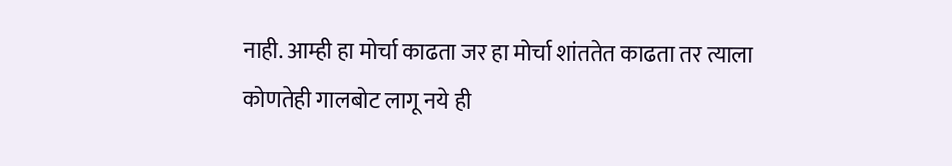नाही. आम्ही हा मोर्चा काढता जर हा मोर्चा शांततेत काढता तर त्याला कोणतेही गालबोट लागू नये ही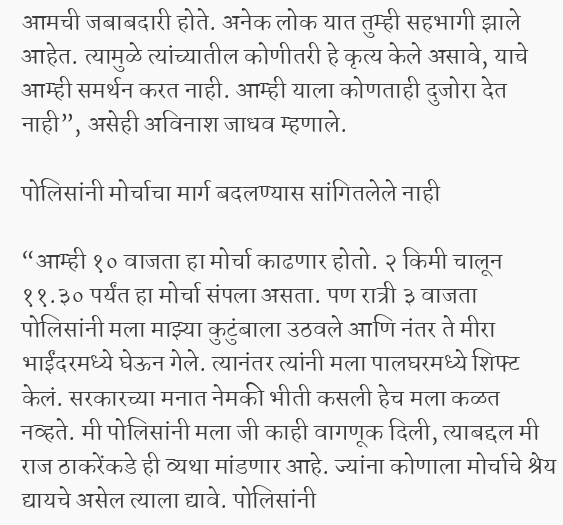आमची जबाबदारी होते. अनेक लोक यात तुम्ही सहभागी झाले आहेत. त्यामुळे त्यांच्यातील कोणीतरी हे कृत्य केले असावे, याचे आम्ही समर्थन करत नाही. आम्ही याला कोणताही दुजोरा देत नाही”, असेही अविनाश जाधव म्हणाले.

पोलिसांनी मोर्चाचा मार्ग बदलण्यास सांगितलेले नाही

“आम्ही १० वाजता हा मोर्चा काढणार होतो. २ किमी चालून ११.३० पर्यंत हा मोर्चा संपला असता. पण रात्री ३ वाजता पोलिसांनी मला माझ्या कुटुंबाला उठवले आणि नंतर ते मीरा भाईंदरमध्ये घेऊन गेले. त्यानंतर त्यांनी मला पालघरमध्ये शिफ्ट केलं. सरकारच्या मनात नेमकी भीती कसली हेच मला कळत नव्हते. मी पोलिसांनी मला जी काही वागणूक दिली, त्याबद्दल मी राज ठाकरेंकडे ही व्यथा मांडणार आहे. ज्यांना कोणाला मोर्चाचे श्रेय द्यायचे असेल त्याला द्यावे. पोलिसांनी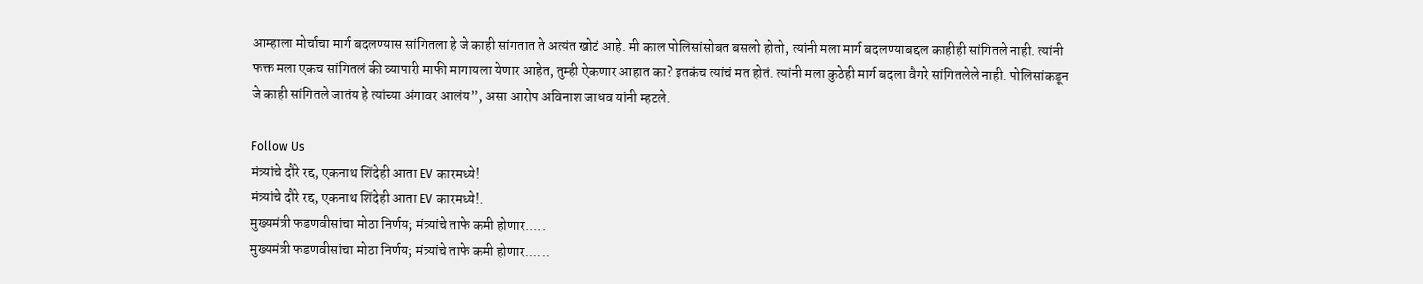आम्हाला मोर्चाचा मार्ग बदलण्यास सांगितला हे जे काही सांगतात ते अत्यंत खोटं आहे. मी काल पोलिसांसोबत बसलो होतो, त्यांनी मला मार्ग बदलण्याबद्दल काहीही सांगितले नाही. त्यांनी फक्त मला एकच सांगितलं की व्यापारी माफी मागायला येणार आहेत, तुम्ही ऐकणार आहात का? इतकंच त्यांचं मत होतं. त्यांनी मला कुठेही मार्ग बदला वैगरे सांगितलेले नाही. पोलिसांकडून जे काही सांगितले जातंय हे त्यांच्या अंगावर आलंय”, असा आरोप अविनाश जाधव यांनी म्हटले.

Follow Us
मंत्र्यांचे दौरे रद्द, एकनाथ शिंदेही आता EV कारमध्ये!
मंत्र्यांचे दौरे रद्द, एकनाथ शिंदेही आता EV कारमध्ये!.
मुख्यमंत्री फडणवीसांचा मोठा निर्णय; मंत्र्यांचे ताफे कमी होणार.....
मुख्यमंत्री फडणवीसांचा मोठा निर्णय; मंत्र्यांचे ताफे कमी होणार......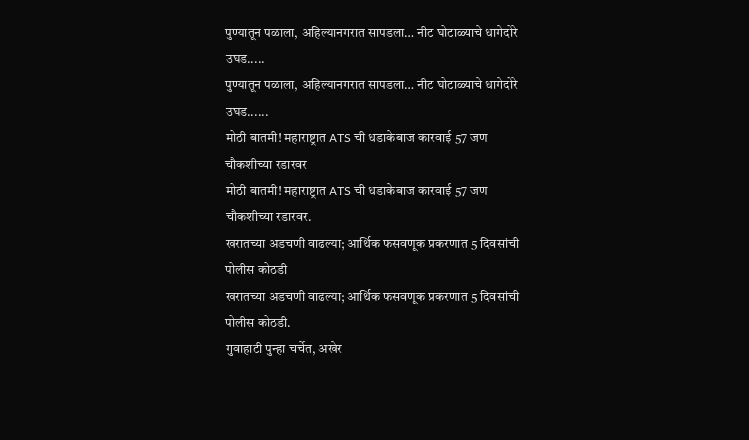पुण्यातून पळाला, अहिल्यानगरात सापडला… नीट घोटाळ्याचे धागेदोरे उघड.....
पुण्यातून पळाला, अहिल्यानगरात सापडला… नीट घोटाळ्याचे धागेदोरे उघड......
मोठी बातमी! महाराष्ट्रात ATS ची धडाकेबाज कारवाई 57 जण चौकशीच्या रडारवर
मोठी बातमी! महाराष्ट्रात ATS ची धडाकेबाज कारवाई 57 जण चौकशीच्या रडारवर.
खरातच्या अडचणी वाढल्या; आर्थिक फसवणूक प्रकरणात 5 दिवसांची पोलीस कोठडी
खरातच्या अडचणी वाढल्या; आर्थिक फसवणूक प्रकरणात 5 दिवसांची पोलीस कोठडी.
गुवाहाटी पुन्हा चर्चेत, अखेर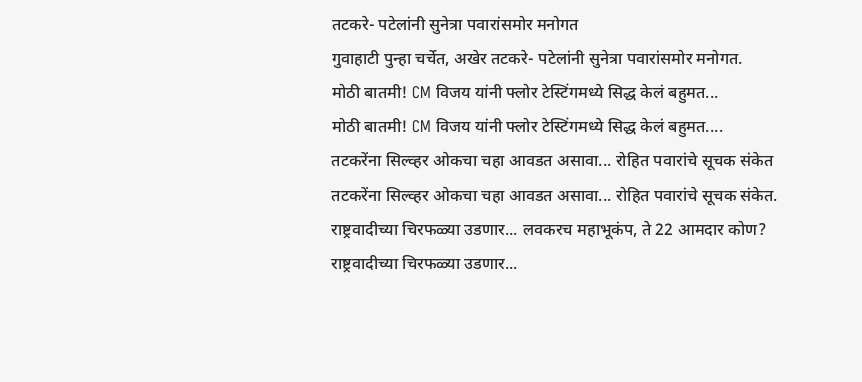तटकरे- पटेलांनी सुनेत्रा पवारांसमोर मनोगत
गुवाहाटी पुन्हा चर्चेत, अखेर तटकरे- पटेलांनी सुनेत्रा पवारांसमोर मनोगत.
मोठी बातमी! CM विजय यांनी फ्लोर टेस्टिंगमध्ये सिद्ध केलं बहुमत...
मोठी बातमी! CM विजय यांनी फ्लोर टेस्टिंगमध्ये सिद्ध केलं बहुमत....
तटकरेंना सिल्व्हर ओकचा चहा आवडत असावा... रोहित पवारांचे सूचक संकेत
तटकरेंना सिल्व्हर ओकचा चहा आवडत असावा... रोहित पवारांचे सूचक संकेत.
राष्ट्रवादीच्या चिरफळ्या उडणार... लवकरच महाभूकंप, ते 22 आमदार कोण?
राष्ट्रवादीच्या चिरफळ्या उडणार...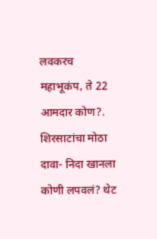लवकरच महाभूकंप, ते 22 आमदार कोण?.
शिरसाटांचा मोठा दावा- निदा खानला कोणी लपवलं? थेट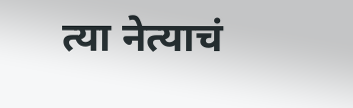त्या नेत्याचं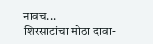नावच...
शिरसाटांचा मोठा दावा-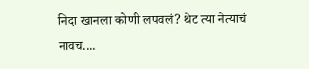निदा खानला कोणी लपवलं? थेट त्या नेत्याचं नावच....